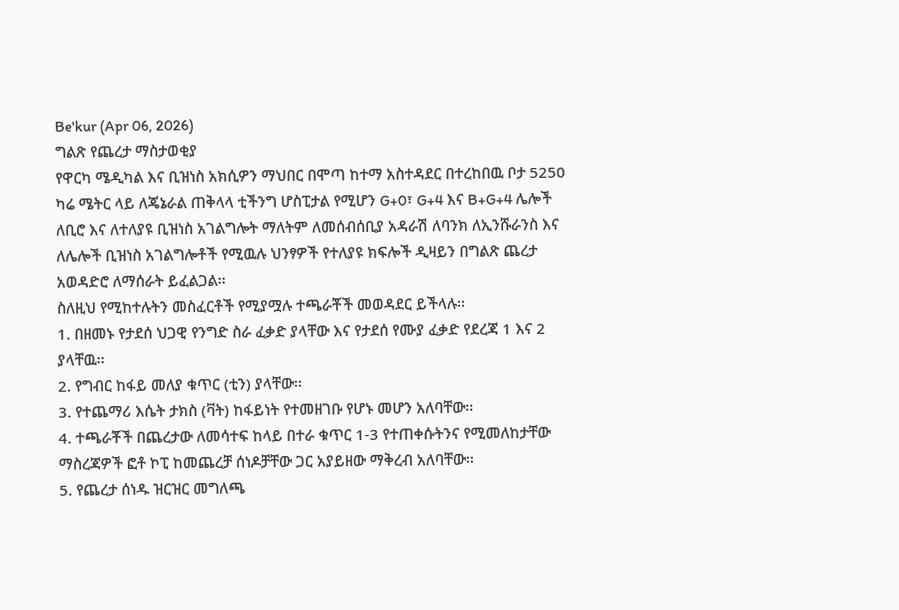Be'kur (Apr 06, 2026)
ግልጽ የጨረታ ማስታወቂያ
የዋርካ ሜዲካል እና ቢዝነስ አክሲዎን ማህበር በሞጣ ከተማ አስተዳደር በተረከበዉ ቦታ 5250 ካሬ ሜትር ላይ ለጄኔራል ጠቅላላ ቲችንግ ሆስፒታል የሚሆን G+0፣ G+4 እና B+G+4 ሌሎች ለቢሮ እና ለተለያዩ ቢዝነስ አገልግሎት ማለትም ለመሰብሰቢያ አዳራሽ ለባንክ ለኢንሹራንስ እና ለሌሎች ቢዝነስ አገልግሎቶች የሚዉሉ ህንፃዎች የተለያዩ ክፍሎች ዲዛይን በግልጽ ጨረታ አወዳድሮ ለማሰራት ይፈልጋል፡፡
ስለዚህ የሚከተሉትን መስፈርቶች የሚያሟሉ ተጫራቾች መወዳደር ይችላሉ፡፡
1. በዘመኑ የታደሰ ህጋዊ የንግድ ስራ ፈቃድ ያላቸው እና የታደሰ የሙያ ፈቃድ የደረጃ 1 እና 2 ያላቸዉ፡፡
2. የግብር ከፋይ መለያ ቁጥር (ቲን) ያላቸው፡፡
3. የተጨማሪ እሴት ታክስ (ቫት) ከፋይነት የተመዘገቡ የሆኑ መሆን አለባቸው፡፡
4. ተጫራቾች በጨረታው ለመሳተፍ ከላይ በተራ ቁጥር 1-3 የተጠቀሱትንና የሚመለከታቸው ማስረጃዎች ፎቶ ኮፒ ከመጨረቻ ሰነዶቻቸው ጋር አያይዘው ማቅረብ አለባቸው፡፡
5. የጨረታ ሰነዱ ዝርዝር መግለጫ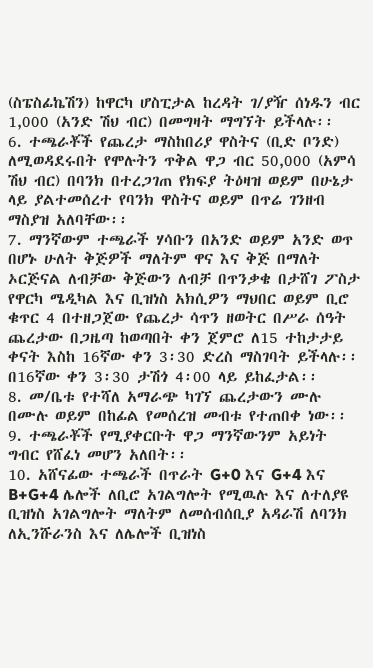(ስፔስፊኬሽን) ከዋርካ ሆስፒታል ከረዳት ገ/ያዥ ሰነዱን ብር 1,000 (አንድ ሽህ ብር) በመግዛት ማግኘት ይችላሉ፡፡
6. ተጫራቾች የጨረታ ማስከበሪያ ዋስትና (ቢድ ቦንድ) ለሚወዳደሩበት የሞሉትን ጥቅል ዋጋ ብር 50,000 (አምሳ ሽህ ብር) በባንክ በተረጋገጠ የክፍያ ትዕዛዝ ወይም በሁኔታ ላይ ያልተመሰረተ የባንክ ዋስትና ወይም በጥሬ ገንዘብ ማስያዝ አለባቸው፡፡
7. ማንኛውም ተጫራች ሃሳቡን በአንድ ወይም አንድ ወጥ በሆኑ ሁለት ቅጅዎች ማለትም ዋና እና ቅጅ በማለት ኦርጅናል ለብቻው ቅጅውን ለብቻ በጥንቃቄ በታሸገ ፖስታ የዋርካ ሜዲካል እና ቢዝነስ አክሲዎን ማህበር ወይም ቢሮ ቁጥር 4 በተዘጋጀው የጨረታ ሳጥን ዘወትር በሥራ ሰዓት ጨረታው በጋዜጣ ከወጣበት ቀን ጀምሮ ለ15 ተከታታይ ቀናት እስከ 16ኛው ቀን 3፡30 ድረስ ማስገባት ይችላሉ፡፡ በ16ኛው ቀን 3፡30 ታሽጎ 4፡00 ላይ ይከፈታል፡፡
8. መ/ቤቱ የተሻለ አማራጭ ካገኘ ጨረታውን ሙሉ በሙሉ ወይም በከፊል የመሰረዝ መብቱ የተጠበቀ ነው፡፡
9. ተጫራቾች የሚያቀርቡት ዋጋ ማንኛውንም አይነት ግብር የሸፈነ መሆን አለበት፡፡
10. አሸናፊው ተጫራች በጥራት G+0 እና G+4 እና B+G+4 ሌሎች ለቢሮ አገልግሎት የሚዉሉ እና ለተለያዩ ቢዝነስ አገልግሎት ማለትም ለመሰብሰቢያ አዳራሽ ለባንክ ለኢንሹራንስ እና ለሌሎች ቢዝነስ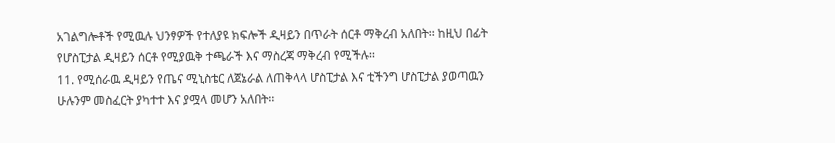አገልግሎቶች የሚዉሉ ህንፃዎች የተለያዩ ክፍሎች ዲዛይን በጥራት ሰርቶ ማቅረብ አለበት፡፡ ከዚህ በፊት የሆስፒታል ዲዛይን ሰርቶ የሚያዉቅ ተጫራች እና ማስረጃ ማቅረብ የሚችሉ፡፡
11. የሚሰራዉ ዲዛይን የጤና ሚኒስቴር ለጀኔራል ለጠቅላላ ሆስፒታል እና ቲችንግ ሆስፒታል ያወጣዉን ሁሉንም መስፈርት ያካተተ እና ያሟላ መሆን አለበት፡፡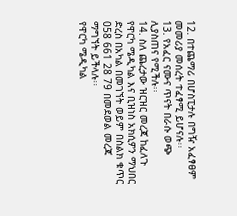12. በተጨማሪ በሆስፒታሉ በግዥ አፈፃፀም መመሪያ መሰረት ተፈፃሚ ይሆናሉ፡፡
13. የአፈር ናሙና ጥናት በራሱ ወጭ ሊያስጠና የሚችሉ፡፡
14. ስለ ጨረታው ዝርዝር መረጃ ከፈለጉ የዋርካ ሜዲካል እና ቢዝነስ አክሲዎን ማህበር ድረስ በአካል በመገኘት ወይም በስልክ ቁጥር 058 661 28 79 በመደወል መረጃ ማግኘት ይችላሉ፡፡
የዋርካ ሜዲካል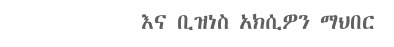እና ቢዝነስ አክሲዎን ማህበር